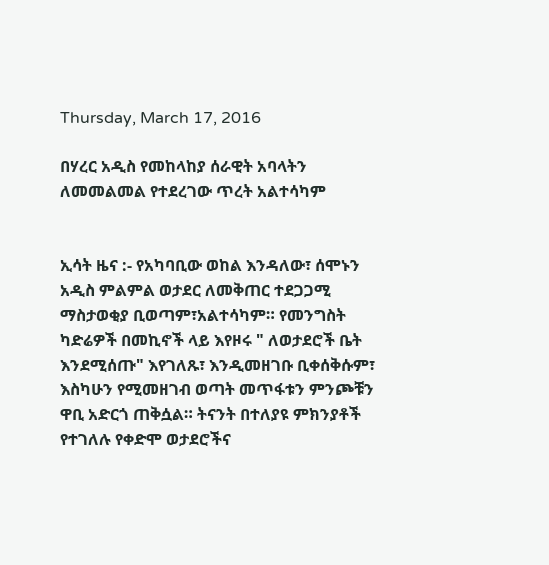Thursday, March 17, 2016

በሃረር አዲስ የመከላከያ ሰራዊት አባላትን ለመመልመል የተደረገው ጥረት አልተሳካም


ኢሳት ዜና :- የአካባቢው ወከል እንዳለው፣ ሰሞኑን አዲስ ምልምል ወታደር ለመቅጠር ተደጋጋሚ ማስታወቂያ ቢወጣም፣አልተሳካም። የመንግስት ካድሬዎች በመኪኖች ላይ እየዞሩ " ለወታደሮች ቤት እንደሚሰጡ" እየገለጹ፣ እንዲመዘገቡ ቢቀሰቅሱም፣ እስካሁን የሚመዘገብ ወጣት መጥፋቱን ምንጮቹን ዋቢ አድርጎ ጠቅሷል። ትናንት በተለያዩ ምክንያቶች የተገለሉ የቀድሞ ወታደሮችና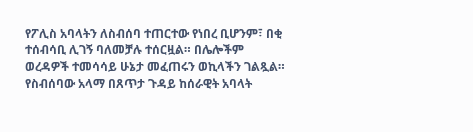የፖሊስ አባላትን ለስብሰባ ተጠርተው የነበረ ቢሆንም፣ በቂ ተሰብሳቢ ሊገኝ ባለመቻሉ ተሰርዟል። በሌሎችም ወረዳዎች ተመሳሳይ ሁኔታ መፈጠሩን ወኪላችን ገልጿል። የስብሰባው አላማ በጸጥታ ጉዳይ ከሰራዊት አባላት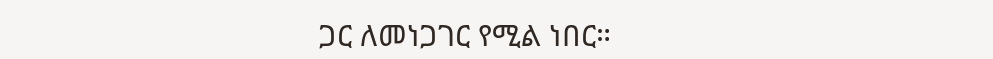ጋር ለመነጋገር የሚል ነበር።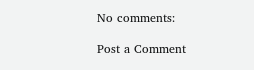No comments:

Post a Comment